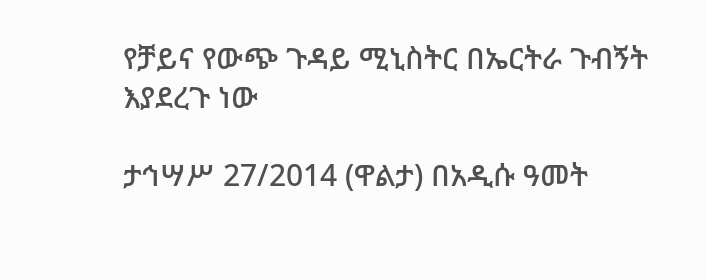የቻይና የውጭ ጉዳይ ሚኒስትር በኤርትራ ጉብኝት እያደረጉ ነው

ታኅሣሥ 27/2014 (ዋልታ) በአዲሱ ዓመት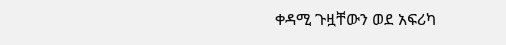ቀዳሚ ጉዟቸውን ወደ አፍሪካ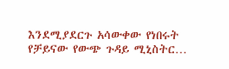እንደሚያደርጉ አሳውቀው የነበሩት የቻይናው የውጭ ጉዳይ ሚኒስትር…